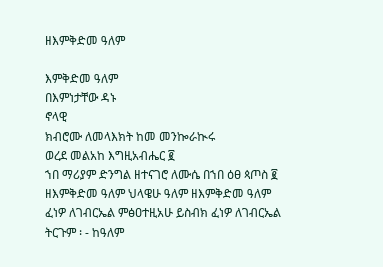ዘእምቅድመ ዓለም

እምቅድመ ዓለም
በእምነታቸው ዳኑ
ኖላዊ
ክብሮሙ ለመላእክት ከመ መንኰራኲሩ
ወረደ መልአከ እግዚአብሔር ፪
ኀበ ማሪያም ድንግል ዘተናገሮ ለሙሴ በኀበ ዕፀ ጳጦስ ፪
ዘእምቅድመ ዓለም ህላዌሁ ዓለም ዘእምቅድመ ዓለም
ፈነዎ ለገብርኤል ምፅዐተዚአሁ ይስብክ ፈነዎ ለገብርኤል
ትርጉም ፡ - ከዓለም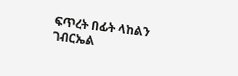ፍጥረት በፊት ላከልን ገብርኤል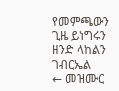የመምጫውን ጊዜ ይነግሩን ዘንድ ላከልን ገብርኤል
← መዝሙር